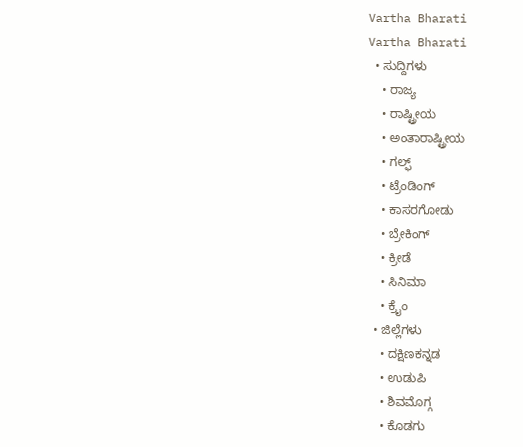Vartha Bharati
Vartha Bharati
  • ಸುದ್ದಿಗಳು
    • ರಾಜ್ಯ
    • ರಾಷ್ಟ್ರೀಯ
    • ಅಂತಾರಾಷ್ಟ್ರೀಯ
    • ಗಲ್ಫ್
    • ಟ್ರೆಂಡಿಂಗ್
    • ಕಾಸರಗೋಡು
    • ಬ್ರೇಕಿಂಗ್
    • ಕ್ರೀಡೆ
    • ಸಿನಿಮಾ
    • ಕ್ರೈಂ
  • ಜಿಲ್ಲೆಗಳು
    • ದಕ್ಷಿಣಕನ್ನಡ
    • ಉಡುಪಿ
    • ಶಿವಮೊಗ್ಗ
    • ಕೊಡಗು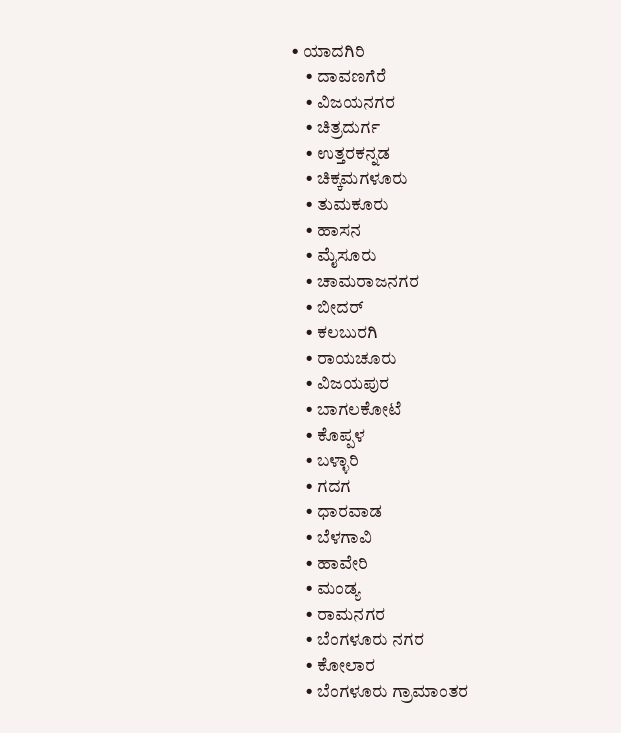• ಯಾದಗಿರಿ
    • ದಾವಣಗೆರೆ
    • ವಿಜಯನಗರ
    • ಚಿತ್ರದುರ್ಗ
    • ಉತ್ತರಕನ್ನಡ
    • ಚಿಕ್ಕಮಗಳೂರು
    • ತುಮಕೂರು
    • ಹಾಸನ
    • ಮೈಸೂರು
    • ಚಾಮರಾಜನಗರ
    • ಬೀದರ್‌
    • ಕಲಬುರಗಿ
    • ರಾಯಚೂರು
    • ವಿಜಯಪುರ
    • ಬಾಗಲಕೋಟೆ
    • ಕೊಪ್ಪಳ
    • ಬಳ್ಳಾರಿ
    • ಗದಗ
    • ಧಾರವಾಡ‌
    • ಬೆಳಗಾವಿ
    • ಹಾವೇರಿ
    • ಮಂಡ್ಯ
    • ರಾಮನಗರ
    • ಬೆಂಗಳೂರು ನಗರ
    • ಕೋಲಾರ
    • ಬೆಂಗಳೂರು ಗ್ರಾಮಾಂತರ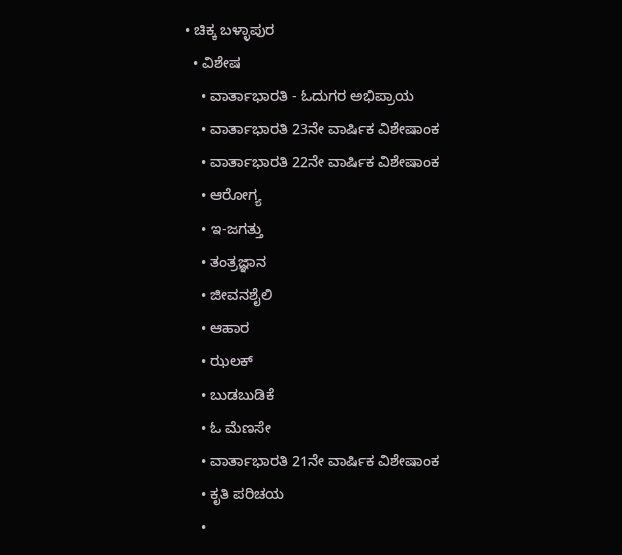• ಚಿಕ್ಕ ಬಳ್ಳಾಪುರ
  • ವಿಶೇಷ
    • ವಾರ್ತಾಭಾರತಿ - ಓದುಗರ ಅಭಿಪ್ರಾಯ
    • ವಾರ್ತಾಭಾರತಿ 23ನೇ ವಾರ್ಷಿಕ ವಿಶೇಷಾಂಕ
    • ವಾರ್ತಾಭಾರತಿ 22ನೇ ವಾರ್ಷಿಕ ವಿಶೇಷಾಂಕ
    • ಆರೋಗ್ಯ
    • ಇ-ಜಗತ್ತು
    • ತಂತ್ರಜ್ಞಾನ
    • ಜೀವನಶೈಲಿ
    • ಆಹಾರ
    • ಝಲಕ್
    • ಬುಡಬುಡಿಕೆ
    • ಓ ಮೆಣಸೇ
    • ವಾರ್ತಾಭಾರತಿ 21ನೇ ವಾರ್ಷಿಕ ವಿಶೇಷಾಂಕ
    • ಕೃತಿ ಪರಿಚಯ
    •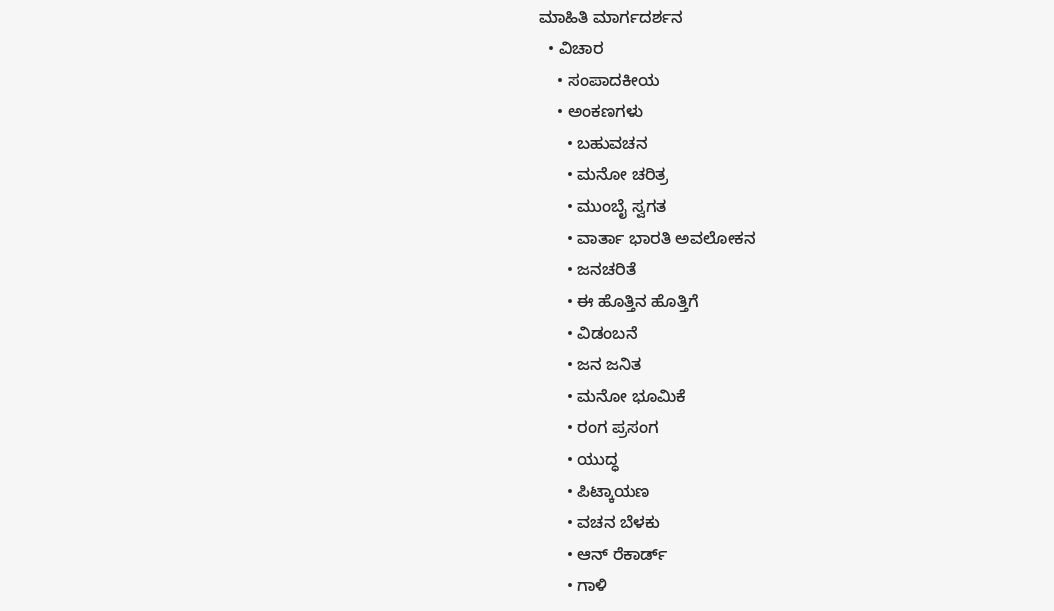ಮಾಹಿತಿ ಮಾರ್ಗದರ್ಶನ
  • ವಿಚಾರ
    • ಸಂಪಾದಕೀಯ
    • ಅಂಕಣಗಳು
      • ಬಹುವಚನ
      • ಮನೋ ಚರಿತ್ರ
      • ಮುಂಬೈ ಸ್ವಗತ
      • ವಾರ್ತಾ ಭಾರತಿ ಅವಲೋಕನ
      • ಜನಚರಿತೆ
      • ಈ ಹೊತ್ತಿನ ಹೊತ್ತಿಗೆ
      • ವಿಡಂಬನೆ
      • ಜನ ಜನಿತ
      • ಮನೋ ಭೂಮಿಕೆ
      • ರಂಗ ಪ್ರಸಂಗ
      • ಯುದ್ಧ
      • ಪಿಟ್ಕಾಯಣ
      • ವಚನ ಬೆಳಕು
      • ಆನ್ ರೆಕಾರ್ಡ್
      • ಗಾಳಿ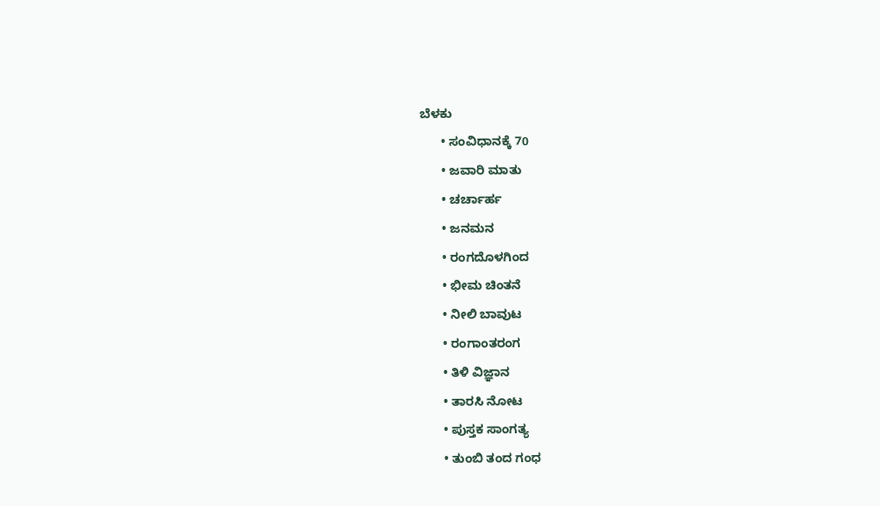ಬೆಳಕು
      • ಸಂವಿಧಾನಕ್ಕೆ 70
      • ಜವಾರಿ ಮಾತು
      • ಚರ್ಚಾರ್ಹ
      • ಜನಮನ
      • ರಂಗದೊಳಗಿಂದ
      • ಭೀಮ ಚಿಂತನೆ
      • ನೀಲಿ ಬಾವುಟ
      • ರಂಗಾಂತರಂಗ
      • ತಿಳಿ ವಿಜ್ಞಾನ
      • ತಾರಸಿ ನೋಟ
      • ಪುಸ್ತಕ ಸಾಂಗತ್ಯ
      • ತುಂಬಿ ತಂದ ಗಂಧ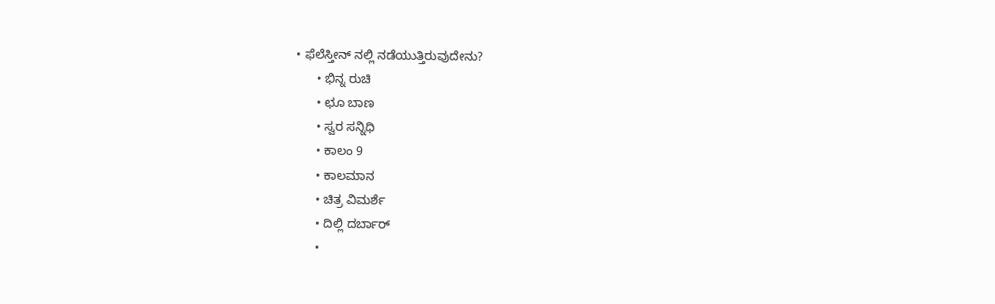• ಫೆಲೆಸ್ತೀನ್ ‌ನಲ್ಲಿ ನಡೆಯುತ್ತಿರುವುದೇನು?
      • ಭಿನ್ನ ರುಚಿ
      • ಛೂ ಬಾಣ
      • ಸ್ವರ ಸನ್ನಿಧಿ
      • ಕಾಲಂ 9
      • ಕಾಲಮಾನ
      • ಚಿತ್ರ ವಿಮರ್ಶೆ
      • ದಿಲ್ಲಿ ದರ್ಬಾರ್
      •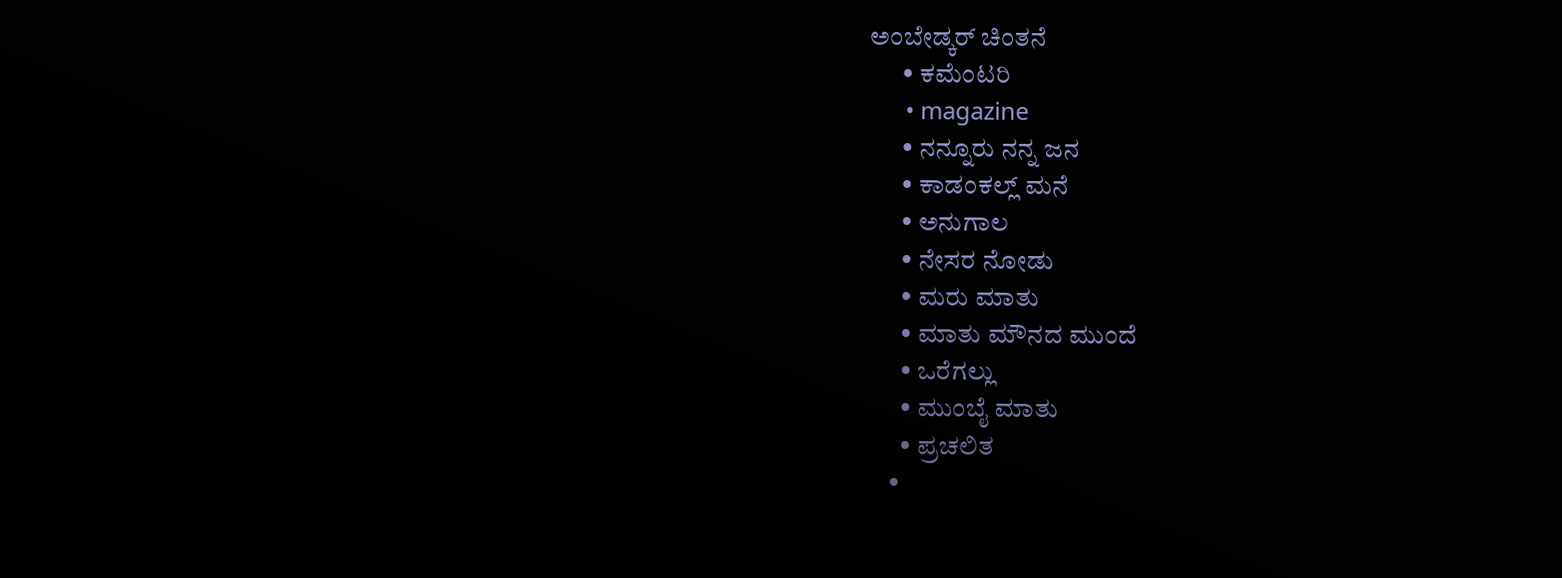ಅಂಬೇಡ್ಕರ್ ಚಿಂತನೆ
      • ಕಮೆಂಟರಿ
      • magazine
      • ನನ್ನೂರು ನನ್ನ ಜನ
      • ಕಾಡಂಕಲ್ಲ್ ಮನೆ
      • ಅನುಗಾಲ
      • ನೇಸರ ನೋಡು
      • ಮರು ಮಾತು
      • ಮಾತು ಮೌನದ ಮುಂದೆ
      • ಒರೆಗಲ್ಲು
      • ಮುಂಬೈ ಮಾತು
      • ಪ್ರಚಲಿತ
    •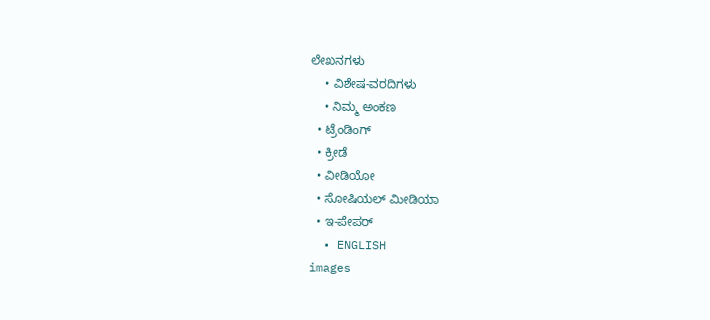ಲೇಖನಗಳು
    • ವಿಶೇಷ-ವರದಿಗಳು
    • ನಿಮ್ಮ ಅಂಕಣ
  • ಟ್ರೆಂಡಿಂಗ್
  • ಕ್ರೀಡೆ
  • ವೀಡಿಯೋ
  • ಸೋಷಿಯಲ್ ಮೀಡಿಯಾ
  • ಇ-ಪೇಪರ್
  • ENGLISH
images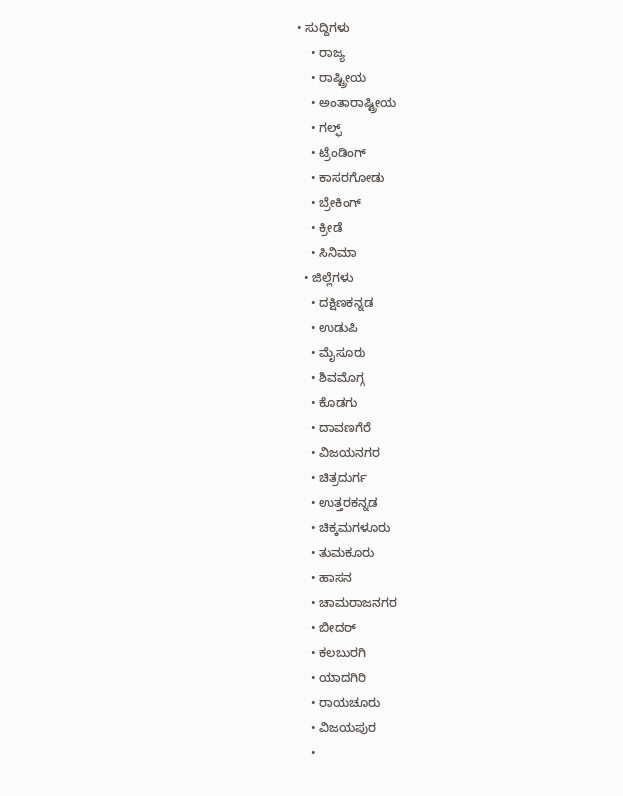• ಸುದ್ದಿಗಳು
    • ರಾಜ್ಯ
    • ರಾಷ್ಟ್ರೀಯ
    • ಅಂತಾರಾಷ್ಟ್ರೀಯ
    • ಗಲ್ಫ್
    • ಟ್ರೆಂಡಿಂಗ್
    • ಕಾಸರಗೋಡು
    • ಬ್ರೇಕಿಂಗ್
    • ಕ್ರೀಡೆ
    • ಸಿನಿಮಾ
  • ಜಿಲ್ಲೆಗಳು
    • ದಕ್ಷಿಣಕನ್ನಡ
    • ಉಡುಪಿ
    • ಮೈಸೂರು
    • ಶಿವಮೊಗ್ಗ
    • ಕೊಡಗು
    • ದಾವಣಗೆರೆ
    • ವಿಜಯನಗರ
    • ಚಿತ್ರದುರ್ಗ
    • ಉತ್ತರಕನ್ನಡ
    • ಚಿಕ್ಕಮಗಳೂರು
    • ತುಮಕೂರು
    • ಹಾಸನ
    • ಚಾಮರಾಜನಗರ
    • ಬೀದರ್‌
    • ಕಲಬುರಗಿ
    • ಯಾದಗಿರಿ
    • ರಾಯಚೂರು
    • ವಿಜಯಪುರ
    •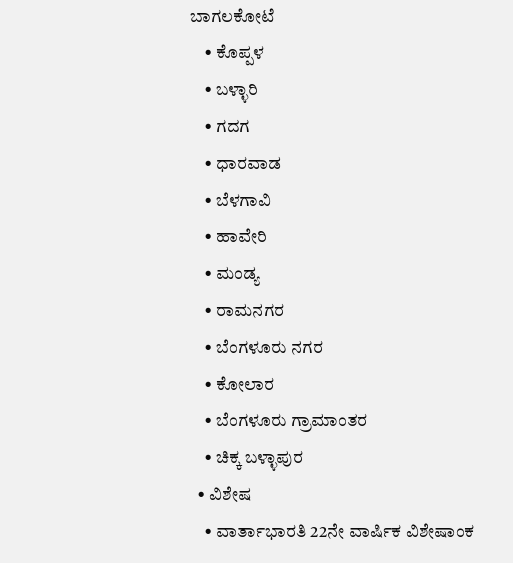ಬಾಗಲಕೋಟೆ
    • ಕೊಪ್ಪಳ
    • ಬಳ್ಳಾರಿ
    • ಗದಗ
    • ಧಾರವಾಡ
    • ಬೆಳಗಾವಿ
    • ಹಾವೇರಿ
    • ಮಂಡ್ಯ
    • ರಾಮನಗರ
    • ಬೆಂಗಳೂರು ನಗರ
    • ಕೋಲಾರ
    • ಬೆಂಗಳೂರು ಗ್ರಾಮಾಂತರ
    • ಚಿಕ್ಕ ಬಳ್ಳಾಪುರ
  • ವಿಶೇಷ
    • ವಾರ್ತಾಭಾರತಿ 22ನೇ ವಾರ್ಷಿಕ ವಿಶೇಷಾಂಕ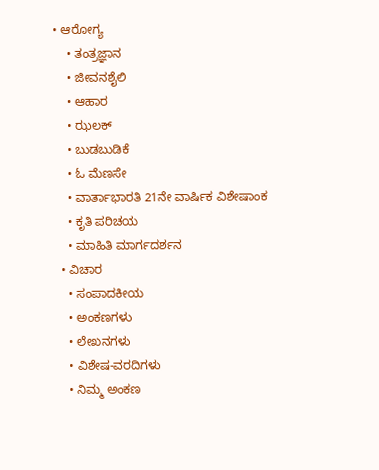• ಆರೋಗ್ಯ
    • ತಂತ್ರಜ್ಞಾನ
    • ಜೀವನಶೈಲಿ
    • ಆಹಾರ
    • ಝಲಕ್
    • ಬುಡಬುಡಿಕೆ
    • ಓ ಮೆಣಸೇ
    • ವಾರ್ತಾಭಾರತಿ 21ನೇ ವಾರ್ಷಿಕ ವಿಶೇಷಾಂಕ
    • ಕೃತಿ ಪರಿಚಯ
    • ಮಾಹಿತಿ ಮಾರ್ಗದರ್ಶನ
  • ವಿಚಾರ
    • ಸಂಪಾದಕೀಯ
    • ಅಂಕಣಗಳು
    • ಲೇಖನಗಳು
    • ವಿಶೇಷ-ವರದಿಗಳು
    • ನಿಮ್ಮ ಅಂಕಣ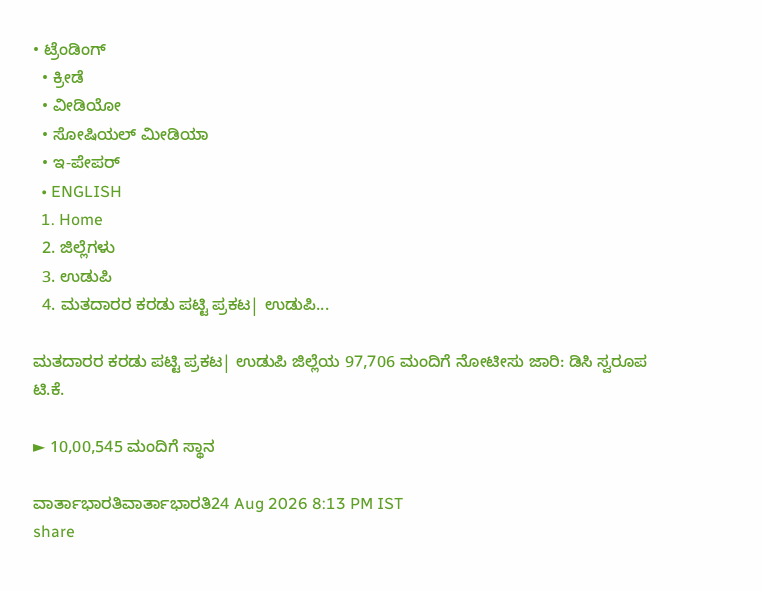• ಟ್ರೆಂಡಿಂಗ್
  • ಕ್ರೀಡೆ
  • ವೀಡಿಯೋ
  • ಸೋಷಿಯಲ್ ಮೀಡಿಯಾ
  • ಇ-ಪೇಪರ್
  • ENGLISH
  1. Home
  2. ಜಿಲ್ಲೆಗಳು
  3. ಉಡುಪಿ
  4. ಮತದಾರರ ಕರಡು ಪಟ್ಟಿ ಪ್ರಕಟ| ಉಡುಪಿ...

ಮತದಾರರ ಕರಡು ಪಟ್ಟಿ ಪ್ರಕಟ| ಉಡುಪಿ ಜಿಲ್ಲೆಯ 97,706 ಮಂದಿಗೆ ನೋಟೀಸು ಜಾರಿ: ಡಿಸಿ ಸ್ವರೂಪ ಟಿ.ಕೆ.

► 10,00,545 ಮಂದಿಗೆ ಸ್ಥಾನ

ವಾರ್ತಾಭಾರತಿವಾರ್ತಾಭಾರತಿ24 Aug 2026 8:13 PM IST
share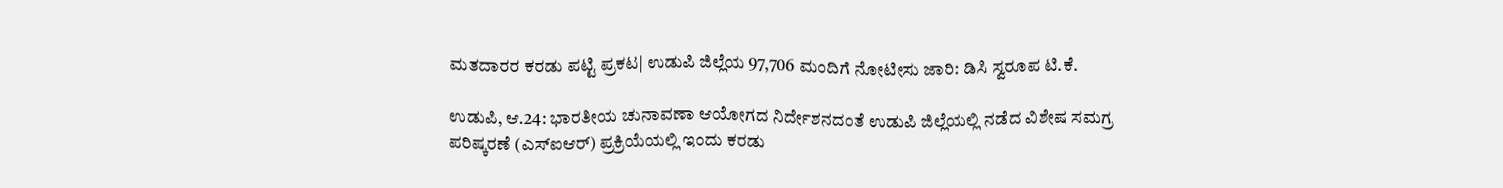ಮತದಾರರ ಕರಡು ಪಟ್ಟಿ ಪ್ರಕಟ| ಉಡುಪಿ ಜಿಲ್ಲೆಯ 97,706 ಮಂದಿಗೆ ನೋಟೀಸು ಜಾರಿ: ಡಿಸಿ ಸ್ವರೂಪ ಟಿ.ಕೆ.

ಉಡುಪಿ, ಆ.24: ಭಾರತೀಯ ಚುನಾವಣಾ ಆಯೋಗದ ನಿರ್ದೇಶನದಂತೆ ಉಡುಪಿ ಜಿಲ್ಲೆಯಲ್ಲಿ ನಡೆದ ವಿಶೇಷ ಸಮಗ್ರ ಪರಿಷ್ಕರಣೆ (ಎಸ್‌ಐಆರ್) ಪ್ರಕ್ರಿಯೆಯಲ್ಲಿ ಇಂದು ಕರಡು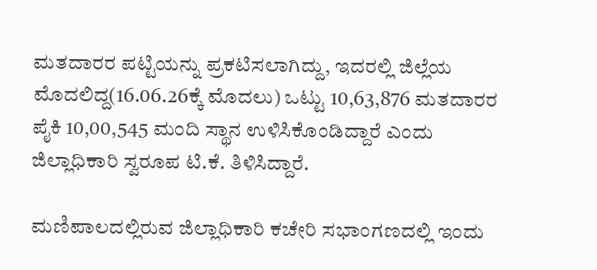ಮತದಾರರ ಪಟ್ಟಿಯನ್ನು ಪ್ರಕಟಿಸಲಾಗಿದ್ದು, ಇದರಲ್ಲಿ ಜಿಲ್ಲೆಯ ಮೊದಲಿದ್ದ(16.06.26ಕ್ಕೆ ಮೊದಲು) ಒಟ್ಟು 10,63,876 ಮತದಾರರ ಪೈಕಿ 10,00,545 ಮಂದಿ ಸ್ಥಾನ ಉಳಿಸಿಕೊಂಡಿದ್ದಾರೆ ಎಂದು ಜಿಲ್ಲಾಧಿಕಾರಿ ಸ್ವರೂಪ ಟಿ.ಕೆ. ತಿಳಿಸಿದ್ದಾರೆ.

ಮಣಿಪಾಲದಲ್ಲಿರುವ ಜಿಲ್ಲಾಧಿಕಾರಿ ಕಚೇರಿ ಸಭಾಂಗಣದಲ್ಲಿ ಇಂದು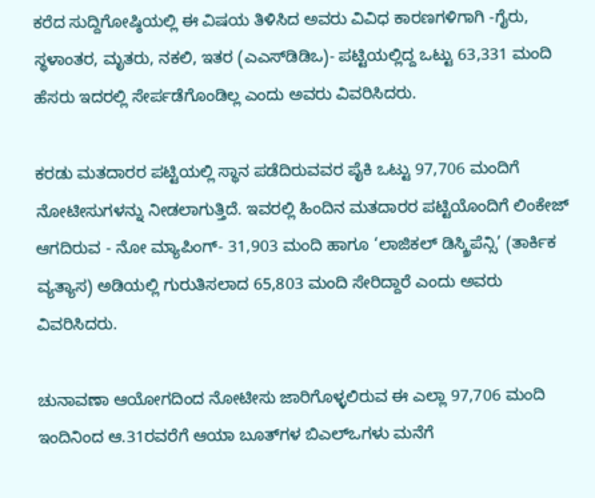ಕರೆದ ಸುದ್ದಿಗೋಷ್ಠಿಯಲ್ಲಿ ಈ ವಿಷಯ ತಿಳಿಸಿದ ಅವರು ವಿವಿಧ ಕಾರಣಗಳಿಗಾಗಿ -ಗೈರು, ಸ್ಥಳಾಂತರ, ಮೃತರು, ನಕಲಿ, ಇತರ (ಎಎಸ್‌ಡಿಡಿಒ)- ಪಟ್ಟಿಯಲ್ಲಿದ್ದ ಒಟ್ಟು 63,331 ಮಂದಿ ಹೆಸರು ಇದರಲ್ಲಿ ಸೇರ್ಪಡೆಗೊಂಡಿಲ್ಲ ಎಂದು ಅವರು ವಿವರಿಸಿದರು.

ಕರಡು ಮತದಾರರ ಪಟ್ಟಿಯಲ್ಲಿ ಸ್ಥಾನ ಪಡೆದಿರುವವರ ಪೈಕಿ ಒಟ್ಟು 97,706 ಮಂದಿಗೆ ನೋಟೀಸುಗಳನ್ನು ನೀಡಲಾಗುತ್ತಿದೆ. ಇವರಲ್ಲಿ ಹಿಂದಿನ ಮತದಾರರ ಪಟ್ಟಿಯೊಂದಿಗೆ ಲಿಂಕೇಜ್ ಆಗದಿರುವ - ನೋ ಮ್ಯಾಪಿಂಗ್- 31,903 ಮಂದಿ ಹಾಗೂ ‘ಲಾಜಿಕಲ್ ಡಿಸ್ಕ್ರಿಪೆನ್ಸಿ’ (ತಾರ್ಕಿಕ ವ್ಯತ್ಯಾಸ) ಅಡಿಯಲ್ಲಿ ಗುರುತಿಸಲಾದ 65,803 ಮಂದಿ ಸೇರಿದ್ದಾರೆ ಎಂದು ಅವರು ವಿವರಿಸಿದರು.

ಚುನಾವಣಾ ಆಯೋಗದಿಂದ ನೋಟೀಸು ಜಾರಿಗೊಳ್ಳಲಿರುವ ಈ ಎಲ್ಲಾ 97,706 ಮಂದಿ ಇಂದಿನಿಂದ ಆ.31ರವರೆಗೆ ಆಯಾ ಬೂತ್‌ಗಳ ಬಿಎಲ್‌ಒಗಳು ಮನೆಗೆ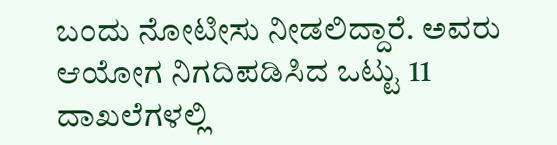ಬಂದು ನೋಟೀಸು ನೀಡಲಿದ್ದಾರೆ. ಅವರು ಆಯೋಗ ನಿಗದಿಪಡಿಸಿದ ಒಟ್ಟು 11 ದಾಖಲೆಗಳಲ್ಲಿ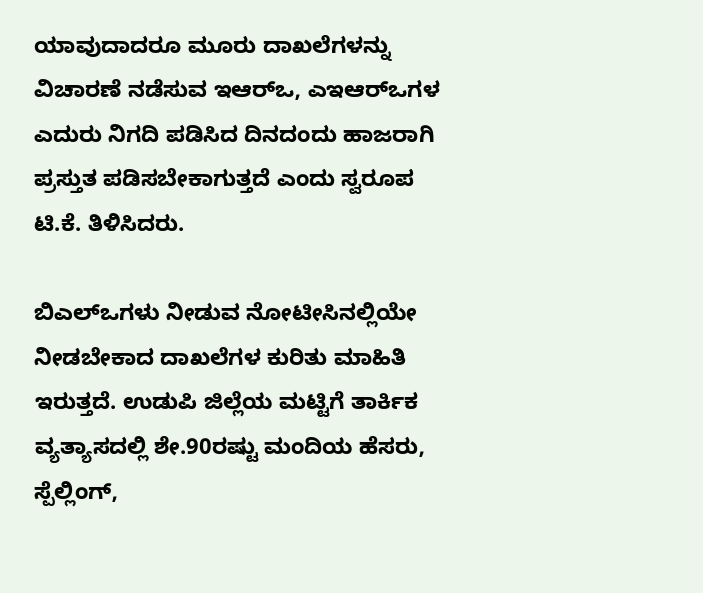ಯಾವುದಾದರೂ ಮೂರು ದಾಖಲೆಗಳನ್ನು ವಿಚಾರಣೆ ನಡೆಸುವ ಇಆರ್‌ಒ, ಎಇಆರ್‌ಒಗಳ ಎದುರು ನಿಗದಿ ಪಡಿಸಿದ ದಿನದಂದು ಹಾಜರಾಗಿ ಪ್ರಸ್ತುತ ಪಡಿಸಬೇಕಾಗುತ್ತದೆ ಎಂದು ಸ್ವರೂಪ ಟಿ.ಕೆ. ತಿಳಿಸಿದರು.

ಬಿಎಲ್‌ಒಗಳು ನೀಡುವ ನೋಟೀಸಿನಲ್ಲಿಯೇ ನೀಡಬೇಕಾದ ದಾಖಲೆಗಳ ಕುರಿತು ಮಾಹಿತಿ ಇರುತ್ತದೆ. ಉಡುಪಿ ಜಿಲ್ಲೆಯ ಮಟ್ಟಿಗೆ ತಾರ್ಕಿಕ ವ್ಯತ್ಯಾಸದಲ್ಲಿ ಶೇ.90ರಷ್ಟು ಮಂದಿಯ ಹೆಸರು, ಸ್ಪೆಲ್ಲಿಂಗ್,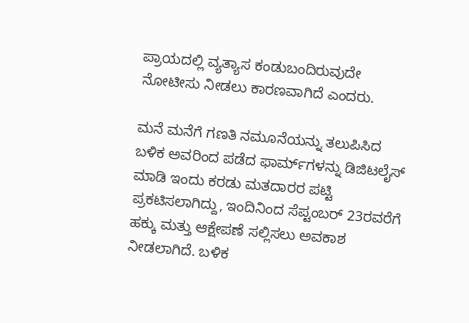ಪ್ರಾಯದಲ್ಲಿ ವ್ಯತ್ಯಾಸ ಕಂಡುಬಂದಿರುವುದೇ ನೋಟೀಸು ನೀಡಲು ಕಾರಣವಾಗಿದೆ ಎಂದರು.

ಮನೆ ಮನೆಗೆ ಗಣತಿ ನಮೂನೆಯನ್ನು ತಲುಪಿಸಿದ ಬಳಿಕ ಅವರಿಂದ ಪಡೆದ ಫಾರ್ಮ್‌ಗಳನ್ನು ಡಿಜಿಟಲೈಸ್ ಮಾಡಿ ಇಂದು ಕರಡು ಮತದಾರರ ಪಟ್ಟಿ ಪ್ರಕಟಿಸಲಾಗಿದ್ದು, ಇಂದಿನಿಂದ ಸೆಪ್ಟಂಬರ್ 23ರವರೆಗೆ ಹಕ್ಕು ಮತ್ತು ಆಕ್ಷೇಪಣೆ ಸಲ್ಲಿಸಲು ಅವಕಾಶ ನೀಡಲಾಗಿದೆ. ಬಳಿಕ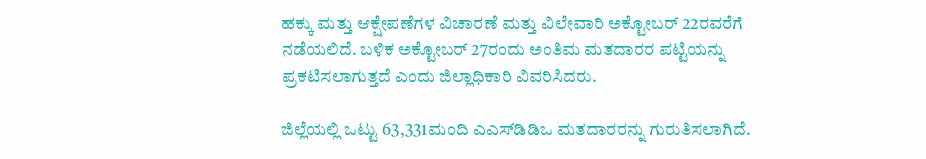ಹಕ್ಕು ಮತ್ತು ಆಕ್ಷೇಪಣೆಗಳ ವಿಚಾರಣೆ ಮತ್ತು ವಿಲೇವಾರಿ ಅಕ್ಟೋಬರ್ 22ರವರೆಗೆ ನಡೆಯಲಿದೆ. ಬಳಿಕ ಅಕ್ಟೋಬರ್ 27ರಂದು ಅಂತಿಮ ಮತದಾರರ ಪಟ್ಟಿಯನ್ನು ಪ್ರಕಟಿಸಲಾಗುತ್ತದೆ ಎಂದು ಜಿಲ್ಲಾಧಿಕಾರಿ ವಿವರಿಸಿದರು.

ಜಿಲ್ಲೆಯಲ್ಲಿ ಒಟ್ಟು 63,331ಮಂದಿ ಎಎಸ್‌ಡಿಡಿಒ ಮತದಾರರನ್ನು ಗುರುತಿಸಲಾಗಿದೆ.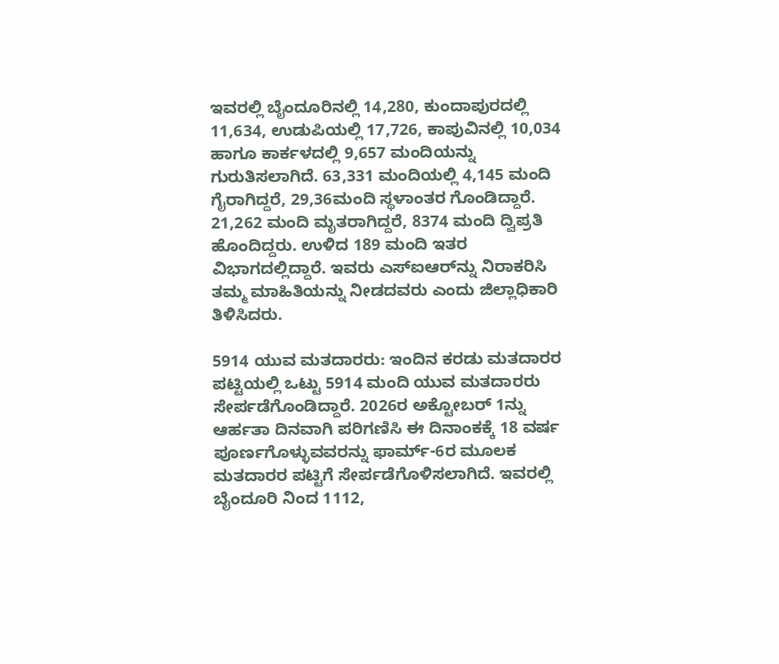ಇವರಲ್ಲಿ ಬೈಂದೂರಿನಲ್ಲಿ 14,280, ಕುಂದಾಪುರದಲ್ಲಿ 11,634, ಉಡುಪಿಯಲ್ಲಿ 17,726, ಕಾಪುವಿನಲ್ಲಿ 10,034 ಹಾಗೂ ಕಾರ್ಕಳದಲ್ಲಿ 9,657 ಮಂದಿಯನ್ನು ಗುರುತಿಸಲಾಗಿದೆ. 63,331 ಮಂದಿಯಲ್ಲಿ 4,145 ಮಂದಿ ಗೈರಾಗಿದ್ದರೆ, 29,36ಮಂದಿ ಸ್ಥಳಾಂತರ ಗೊಂಡಿದ್ದಾರೆ. 21,262 ಮಂದಿ ಮೃತರಾಗಿದ್ದರೆ, 8374 ಮಂದಿ ದ್ವಿಪ್ರತಿ ಹೊಂದಿದ್ದರು. ಉಳಿದ 189 ಮಂದಿ ಇತರ ವಿಭಾಗದಲ್ಲಿದ್ದಾರೆ. ಇವರು ಎಸ್‌ಐಆರ್‌ನ್ನು ನಿರಾಕರಿಸಿ ತಮ್ಮ ಮಾಹಿತಿಯನ್ನು ನೀಡದವರು ಎಂದು ಜಿಲ್ಲಾಧಿಕಾರಿ ತಿಳಿಸಿದರು.

5914 ಯುವ ಮತದಾರರು: ಇಂದಿನ ಕರಡು ಮತದಾರರ ಪಟ್ಟಿಯಲ್ಲಿ ಒಟ್ಟು 5914 ಮಂದಿ ಯುವ ಮತದಾರರು ಸೇರ್ಪಡೆಗೊಂಡಿದ್ದಾರೆ. 2026ರ ಅಕ್ಟೋಬರ್ 1ನ್ನು ಆರ್ಹತಾ ದಿನವಾಗಿ ಪರಿಗಣಿಸಿ ಈ ದಿನಾಂಕಕ್ಕೆ 18 ವರ್ಷ ಪೂರ್ಣಗೊಳ್ಳುವವರನ್ನು ಫಾರ್ಮ್-6ರ ಮೂಲಕ ಮತದಾರರ ಪಟ್ಟಿಗೆ ಸೇರ್ಪಡೆಗೊಳಿಸಲಾಗಿದೆ. ಇವರಲ್ಲಿ ಬೈಂದೂರಿ ನಿಂದ 1112,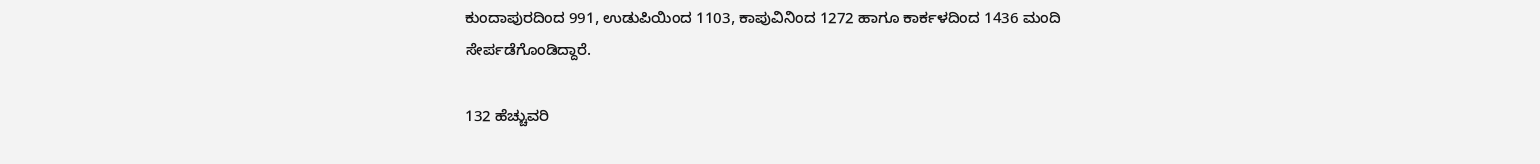ಕುಂದಾಪುರದಿಂದ 991, ಉಡುಪಿಯಿಂದ 1103, ಕಾಪುವಿನಿಂದ 1272 ಹಾಗೂ ಕಾರ್ಕಳದಿಂದ 1436 ಮಂದಿ ಸೇರ್ಪಡೆಗೊಂಡಿದ್ದಾರೆ.

132 ಹೆಚ್ಚುವರಿ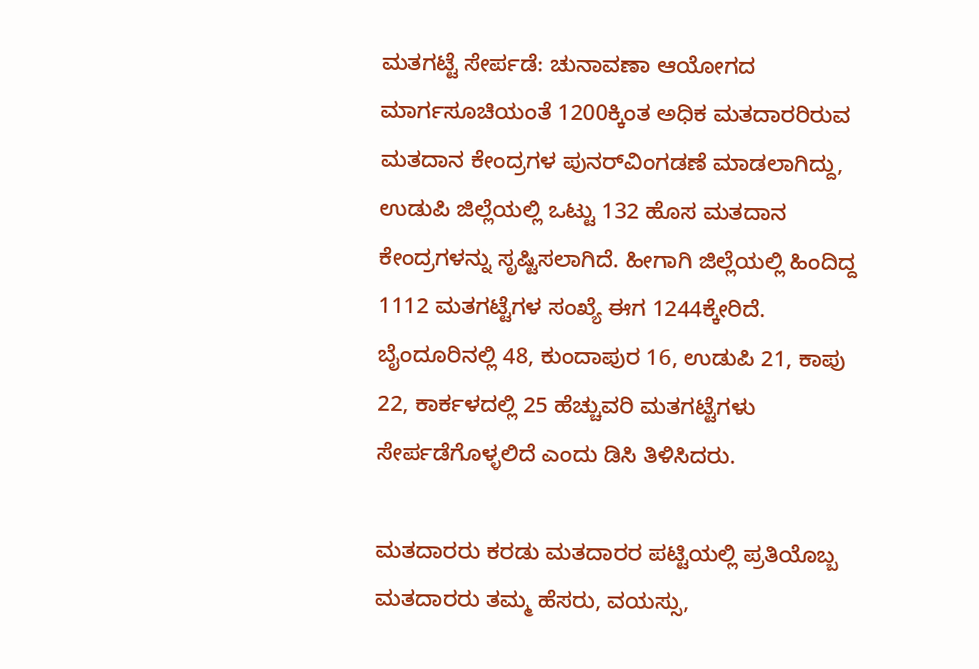ಮತಗಟ್ಟೆ ಸೇರ್ಪಡೆ: ಚುನಾವಣಾ ಆಯೋಗದ ಮಾರ್ಗಸೂಚಿಯಂತೆ 1200ಕ್ಕಿಂತ ಅಧಿಕ ಮತದಾರರಿರುವ ಮತದಾನ ಕೇಂದ್ರಗಳ ಪುನರ್‌ವಿಂಗಡಣೆ ಮಾಡಲಾಗಿದ್ದು, ಉಡುಪಿ ಜಿಲ್ಲೆಯಲ್ಲಿ ಒಟ್ಟು 132 ಹೊಸ ಮತದಾನ ಕೇಂದ್ರಗಳನ್ನು ಸೃಷ್ಟಿಸಲಾಗಿದೆ. ಹೀಗಾಗಿ ಜಿಲ್ಲೆಯಲ್ಲಿ ಹಿಂದಿದ್ದ 1112 ಮತಗಟ್ಟೆಗಳ ಸಂಖ್ಯೆ ಈಗ 1244ಕ್ಕೇರಿದೆ. ಬೈಂದೂರಿನಲ್ಲಿ 48, ಕುಂದಾಪುರ 16, ಉಡುಪಿ 21, ಕಾಪು 22, ಕಾರ್ಕಳದಲ್ಲಿ 25 ಹೆಚ್ಚುವರಿ ಮತಗಟ್ಟೆಗಳು ಸೇರ್ಪಡೆಗೊಳ್ಳಲಿದೆ ಎಂದು ಡಿಸಿ ತಿಳಿಸಿದರು.

ಮತದಾರರು ಕರಡು ಮತದಾರರ ಪಟ್ಟಿಯಲ್ಲಿ ಪ್ರತಿಯೊಬ್ಬ ಮತದಾರರು ತಮ್ಮ ಹೆಸರು, ವಯಸ್ಸು,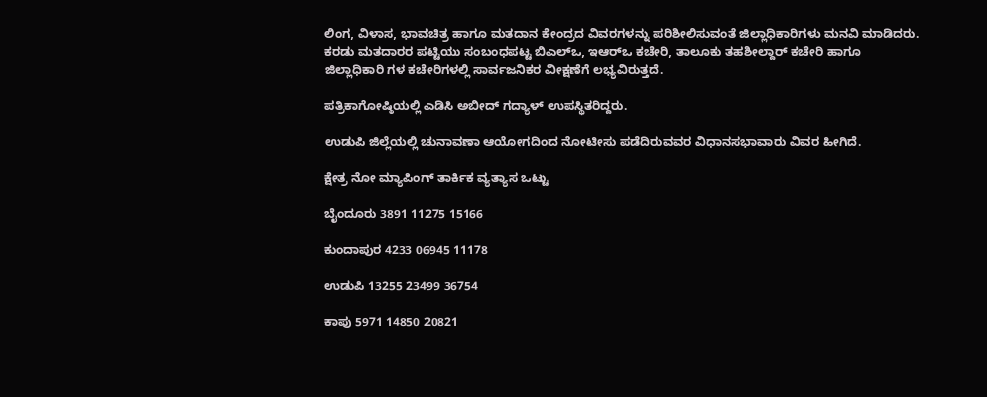ಲಿಂಗ, ವಿಳಾಸ, ಭಾವಚಿತ್ರ ಹಾಗೂ ಮತದಾನ ಕೇಂದ್ರದ ವಿವರಗಳನ್ನು ಪರಿಶೀಲಿಸುವಂತೆ ಜಿಲ್ಲಾಧಿಕಾರಿಗಳು ಮನವಿ ಮಾಡಿದರು. ಕರಡು ಮತದಾರರ ಪಟ್ಟಿಯು ಸಂಬಂಧಪಟ್ಟ ಬಿಎಲ್‌ಒ, ಇಆರ್‌ಒ ಕಚೇರಿ, ತಾಲೂಕು ತಹಶೀಲ್ದಾರ್ ಕಚೇರಿ ಹಾಗೂ ಜಿಲ್ಲಾಧಿಕಾರಿ ಗಳ ಕಚೇರಿಗಳಲ್ಲಿ ಸಾರ್ವಜನಿಕರ ವೀಕ್ಷಣೆಗೆ ಲಭ್ಯವಿರುತ್ತದೆ.

ಪತ್ರಿಕಾಗೋಷ್ಠಿಯಲ್ಲಿ ಎಡಿಸಿ ಅಬೀದ್ ಗದ್ಯಾಳ್ ಉಪಸ್ಥಿತರಿದ್ದರು.

ಉಡುಪಿ ಜಿಲ್ಲೆಯಲ್ಲಿ ಚುನಾವಣಾ ಆಯೋಗದಿಂದ ನೋಟೀಸು ಪಡೆದಿರುವವರ ವಿಧಾನಸಭಾವಾರು ವಿವರ ಹೀಗಿದೆ.

ಕ್ಷೇತ್ರ ನೋ ಮ್ಯಾಪಿಂಗ್ ತಾರ್ಕಿಕ ವ್ಯತ್ಯಾಸ ಒಟ್ಟು

ಬೈಂದೂರು 3891 11275 15166

ಕುಂದಾಪುರ 4233 06945 11178

ಉಡುಪಿ 13255 23499 36754

ಕಾಪು 5971 14850 20821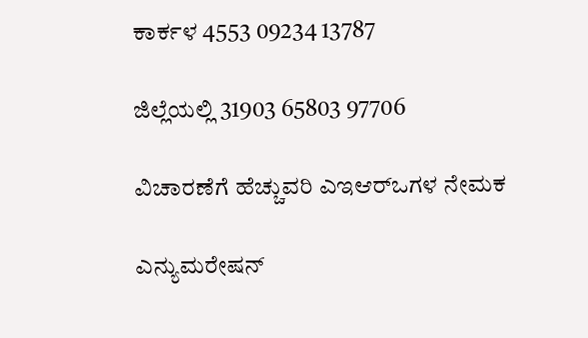ಕಾರ್ಕಳ 4553 09234 13787

ಜಿಲ್ಲೆಯಲ್ಲಿ 31903 65803 97706

ವಿಚಾರಣೆಗೆ ಹೆಚ್ಚುವರಿ ಎಇಆರ್‌ಒಗಳ ನೇಮಕ

ಎನ್ಯುಮರೇಷನ್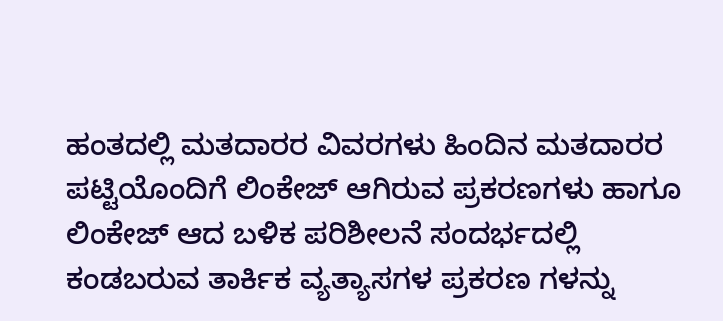ಹಂತದಲ್ಲಿ ಮತದಾರರ ವಿವರಗಳು ಹಿಂದಿನ ಮತದಾರರ ಪಟ್ಟಿಯೊಂದಿಗೆ ಲಿಂಕೇಜ್ ಆಗಿರುವ ಪ್ರಕರಣಗಳು ಹಾಗೂ ಲಿಂಕೇಜ್ ಆದ ಬಳಿಕ ಪರಿಶೀಲನೆ ಸಂದರ್ಭದಲ್ಲಿ ಕಂಡಬರುವ ತಾರ್ಕಿಕ ವ್ಯತ್ಯಾಸಗಳ ಪ್ರಕರಣ ಗಳನ್ನು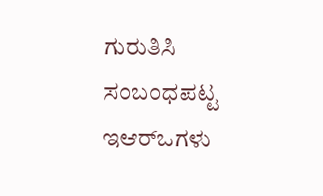ಗುರುತಿಸಿ ಸಂಬಂಧಪಟ್ಟ ಇಆರ್‌ಒಗಳು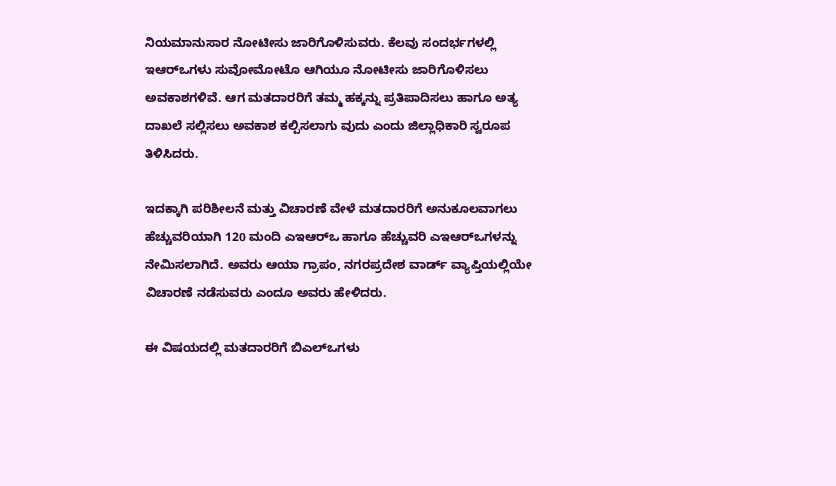ನಿಯಮಾನುಸಾರ ನೋಟೀಸು ಜಾರಿಗೊಳಿಸುವರು. ಕೆಲವು ಸಂದರ್ಭಗಳಲ್ಲಿ ಇಆರ್‌ಒಗಳು ಸುವೋಮೋಟೊ ಆಗಿಯೂ ನೋಟೀಸು ಜಾರಿಗೊಳಿಸಲು ಅವಕಾಶಗಳಿವೆ. ಆಗ ಮತದಾರರಿಗೆ ತಮ್ಮ ಹಕ್ಕನ್ನು ಪ್ರತಿಪಾದಿಸಲು ಹಾಗೂ ಅತ್ಯ ದಾಖಲೆ ಸಲ್ಲಿಸಲು ಅವಕಾಶ ಕಲ್ಪಿಸಲಾಗು ವುದು ಎಂದು ಜಿಲ್ಲಾಧಿಕಾರಿ ಸ್ವರೂಪ ತಿಳಿಸಿದರು.

ಇದಕ್ಕಾಗಿ ಪರಿಶೀಲನೆ ಮತ್ತು ವಿಚಾರಣೆ ವೇಳೆ ಮತದಾರರಿಗೆ ಅನುಕೂಲವಾಗಲು ಹೆಚ್ಚುವರಿಯಾಗಿ 120 ಮಂದಿ ಎಇಆರ್‌ಒ ಹಾಗೂ ಹೆಚ್ಚುವರಿ ಎಇಆರ್‌ಒಗಳನ್ನು ನೇಮಿಸಲಾಗಿದೆ. ಅವರು ಆಯಾ ಗ್ರಾಪಂ, ನಗರಪ್ರದೇಶ ವಾರ್ಡ್ ವ್ಯಾಪ್ತಿಯಲ್ಲಿಯೇ ವಿಚಾರಣೆ ನಡೆಸುವರು ಎಂದೂ ಅವರು ಹೇಳಿದರು.

ಈ ವಿಷಯದಲ್ಲಿ ಮತದಾರರಿಗೆ ಬಿಎಲ್‌ಒಗಳು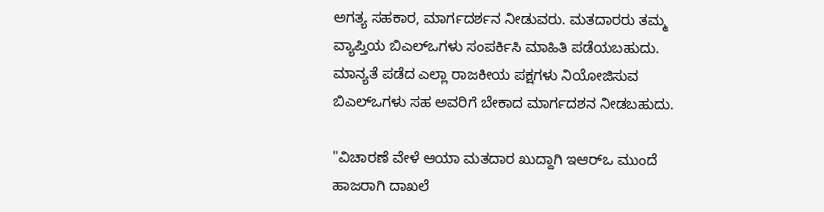ಅಗತ್ಯ ಸಹಕಾರ, ಮಾರ್ಗದರ್ಶನ ನೀಡುವರು. ಮತದಾರರು ತಮ್ಮ ವ್ಯಾಪ್ತಿಯ ಬಿಎಲ್‌ಒಗಳು ಸಂಪರ್ಕಿಸಿ ಮಾಹಿತಿ ಪಡೆಯಬಹುದು. ಮಾನ್ಯತೆ ಪಡೆದ ಎಲ್ಲಾ ರಾಜಕೀಯ ಪಕ್ಷಗಳು ನಿಯೋಜಿಸುವ ಬಿಎಲ್‌ಒಗಳು ಸಹ ಅವರಿಗೆ ಬೇಕಾದ ಮಾರ್ಗದಶನ ನೀಡಬಹುದು.

"ವಿಚಾರಣೆ ವೇಳೆ ಆಯಾ ಮತದಾರ ಖುದ್ದಾಗಿ ಇಆರ್‌ಒ ಮುಂದೆ ಹಾಜರಾಗಿ ದಾಖಲೆ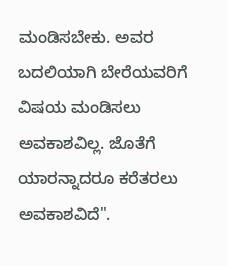ಮಂಡಿಸಬೇಕು. ಅವರ ಬದಲಿಯಾಗಿ ಬೇರೆಯವರಿಗೆ ವಿಷಯ ಮಂಡಿಸಲು ಅವಕಾಶವಿಲ್ಲ. ಜೊತೆಗೆ ಯಾರನ್ನಾದರೂ ಕರೆತರಲು ಅವಕಾಶವಿದೆ".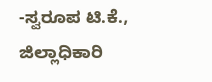-ಸ್ವರೂಪ ಟಿ.ಕೆ., ಜಿಲ್ಲಾಧಿಕಾರಿ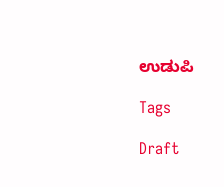ಉಡುಪಿ

Tags

Draft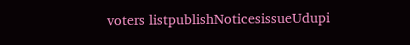voters listpublishNoticesissueUdupi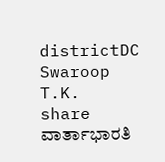districtDC Swaroop T.K.
share
ವಾರ್ತಾಭಾರತಿ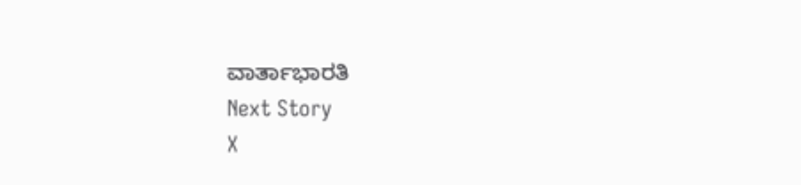ವಾರ್ತಾಭಾರತಿ
Next Story
X